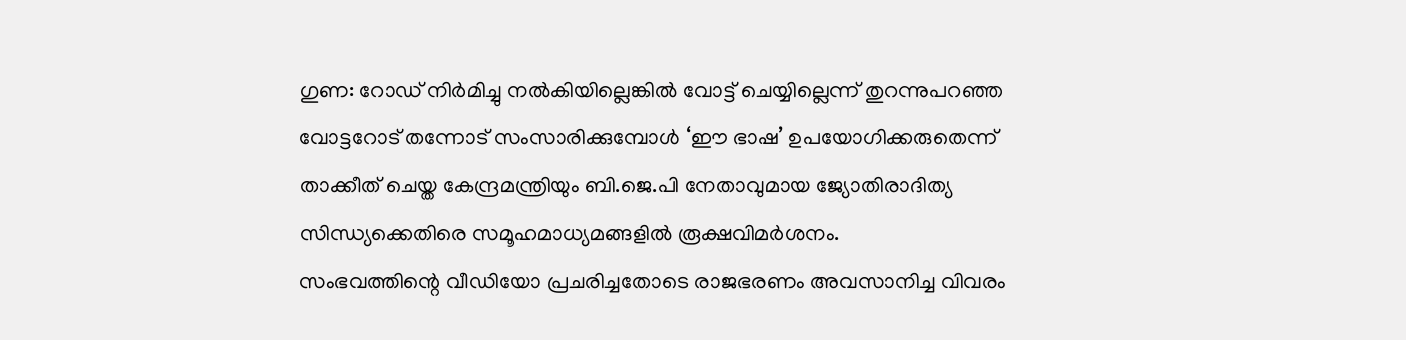ഗുണ: റോഡ് നിർമിച്ചു നൽകിയില്ലെങ്കിൽ വോട്ട് ചെയ്യില്ലെന്ന് തുറന്നുപറഞ്ഞ വോട്ടറോട് തന്നോട് സംസാരിക്കുമ്പോൾ ‘ഈ ഭാഷ’ ഉപയോഗിക്കരുതെന്ന് താക്കീത് ചെയ്ത കേന്ദ്രമന്ത്രിയും ബി.ജെ.പി നേതാവുമായ ജ്യോതിരാദിത്യ സിന്ധ്യക്കെതിരെ സമൂഹമാധ്യമങ്ങളിൽ രൂക്ഷവിമർശനം.
സംഭവത്തിന്റെ വീഡിയോ പ്രചരിച്ചതോടെ രാജഭരണം അവസാനിച്ച വിവരം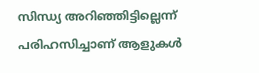സിന്ധ്യ അറിഞ്ഞിട്ടില്ലെന്ന് പരിഹസിച്ചാണ് ആളുകൾ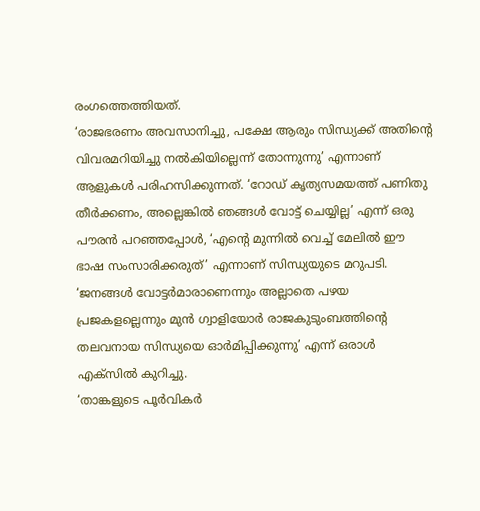രംഗത്തെത്തിയത്.
‘രാജഭരണം അവസാനിച്ചു, പക്ഷേ ആരും സിന്ധ്യക്ക് അതിന്റെ വിവരമറിയിച്ചു നൽകിയില്ലെന്ന് തോന്നുന്നു’ എന്നാണ് ആളുകൾ പരിഹസിക്കുന്നത്. ‘റോഡ് കൃത്യസമയത്ത് പണിതു തീർക്കണം, അല്ലെങ്കിൽ ഞങ്ങൾ വോട്ട് ചെയ്യില്ല’ എന്ന് ഒരു പൗരൻ പറഞ്ഞപ്പോൾ, ‘എന്റെ മുന്നിൽ വെച്ച് മേലിൽ ഈ ഭാഷ സംസാരിക്കരുത്’ എന്നാണ് സിന്ധ്യയുടെ മറുപടി.
‘ജനങ്ങൾ വോട്ടർമാരാണെന്നും അല്ലാതെ പഴയ പ്രജകളല്ലെന്നും മുൻ ഗ്വാളിയോർ രാജകുടുംബത്തിന്റെ തലവനായ സിന്ധ്യയെ ഓർമിപ്പിക്കുന്നു’ എന്ന് ഒരാൾ എക്സിൽ കുറിച്ചു.
‘താങ്കളുടെ പൂർവികർ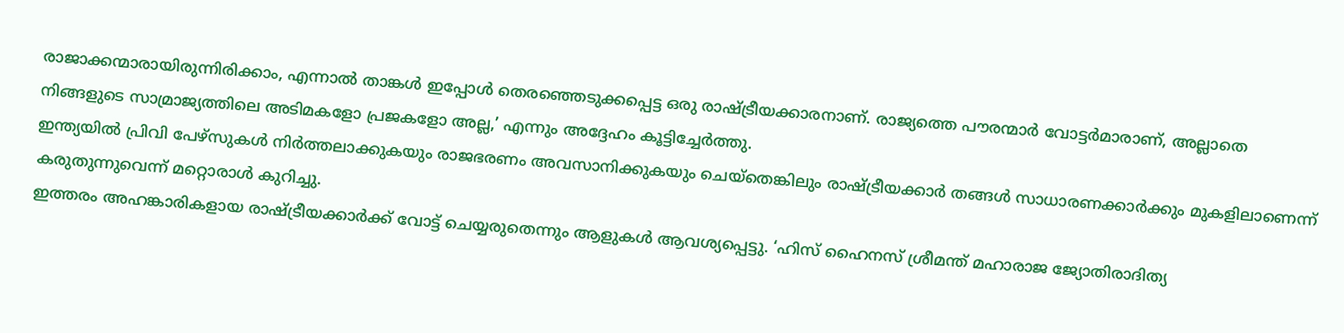രാജാക്കന്മാരായിരുന്നിരിക്കാം, എന്നാൽ താങ്കൾ ഇപ്പോൾ തെരഞ്ഞെടുക്കപ്പെട്ട ഒരു രാഷ്ട്രീയക്കാരനാണ്. രാജ്യത്തെ പൗരന്മാർ വോട്ടർമാരാണ്, അല്ലാതെ നിങ്ങളുടെ സാമ്രാജ്യത്തിലെ അടിമകളോ പ്രജകളോ അല്ല,’ എന്നും അദ്ദേഹം കൂട്ടിച്ചേർത്തു.
ഇന്ത്യയിൽ പ്രിവി പേഴ്സുകൾ നിർത്തലാക്കുകയും രാജഭരണം അവസാനിക്കുകയും ചെയ്തെങ്കിലും രാഷ്ട്രീയക്കാർ തങ്ങൾ സാധാരണക്കാർക്കും മുകളിലാണെന്ന് കരുതുന്നുവെന്ന് മറ്റൊരാൾ കുറിച്ചു.
ഇത്തരം അഹങ്കാരികളായ രാഷ്ട്രീയക്കാർക്ക് വോട്ട് ചെയ്യരുതെന്നും ആളുകൾ ആവശ്യപ്പെട്ടു. ‘ഹിസ് ഹൈനസ് ശ്രീമന്ത് മഹാരാജ ജ്യോതിരാദിത്യ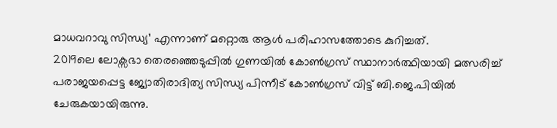മാധവറാവു സിന്ധ്യ’ എന്നാണ് മറ്റൊരു ആൾ പരിഹാസത്തോടെ കുറിച്ചത്.
2019ലെ ലോക്സഭാ തെരഞ്ഞെടുപ്പിൽ ഗുണയിൽ കോൺഗ്രസ് സ്ഥാനാർത്ഥിയായി മത്സരിച്ച് പരാജയപ്പെട്ട ജ്യോതിരാദിത്യ സിന്ധ്യ പിന്നീട് കോൺഗ്രസ് വിട്ട് ബി.ജെ.പിയിൽ ചേരുകയായിരുന്നു.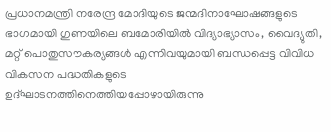പ്രധാനമന്ത്രി നരേന്ദ്ര മോദിയുടെ ജന്മദിനാഘോഷങ്ങളുടെ ഭാഗമായി ഗുണയിലെ ബമോരിയിൽ വിദ്യാഭ്യാസം, വൈദ്യുതി, മറ്റ് പൊതുസൗകര്യങ്ങൾ എന്നിവയുമായി ബന്ധപ്പെട്ട വിവിധ വികസന പദ്ധതികളുടെ ഉദ്ഘാടനത്തിനെത്തിയപ്പോഴായിരുന്നു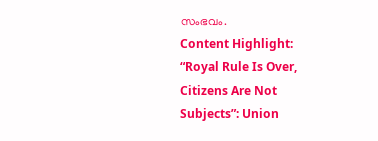സംഭവം.
Content Highlight: “Royal Rule Is Over, Citizens Are Not Subjects”: Union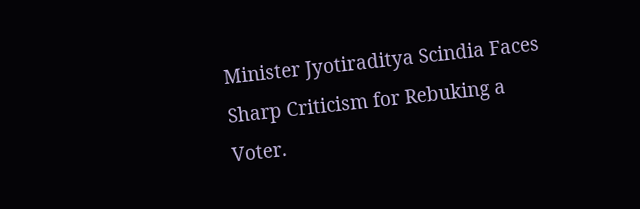Minister Jyotiraditya Scindia Faces Sharp Criticism for Rebuking a Voter.